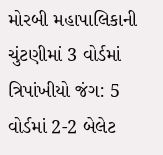મોરબી મહાપાલિકાની ચુંટણીમાં 3 વોર્ડમાં ત્રિપાંખીયો જંગ: 5 વોર્ડમાં 2-2 બેલેટ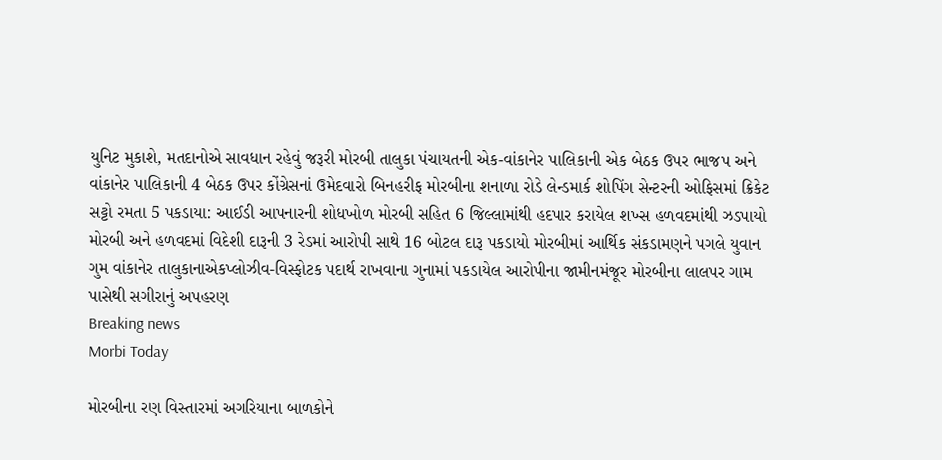યુનિટ મુકાશે, મતદાનોએ સાવધાન રહેવું જરૂરી મોરબી તાલુકા પંચાયતની એક-વાંકાનેર પાલિકાની એક બેઠક ઉપર ભાજપ અને વાંકાનેર પાલિકાની 4 બેઠક ઉપર કોંગ્રેસનાં ઉમેદવારો બિનહરીફ મોરબીના શનાળા રોડે લેન્ડમાર્ક શોપિંગ સેન્ટરની ઓફિસમાં ક્રિકેટ સટ્ટો રમતા 5 પકડાયા: આઈડી આપનારની શોધખોળ મોરબી સહિત 6 જિલ્લામાંથી હદપાર કરાયેલ શખ્સ હળવદમાંથી ઝડપાયો મોરબી અને હળવદમાં વિદેશી દારૂની 3 રેડમાં આરોપી સાથે 16 બોટલ દારૂ પકડાયો મોરબીમાં આર્થિક સંકડામણને પગલે યુવાન ગુમ વાંકાનેર તાલુકાનાએકપ્લોઝીવ-વિસ્ફોટક પદાર્થ રાખવાના ગુનામાં પકડાયેલ આરોપીના જામીનમંજૂર મોરબીના લાલપર ગામ પાસેથી સગીરાનું અપહરણ
Breaking news
Morbi Today

મોરબીના રણ વિસ્તારમાં અગરિયાના બાળકોને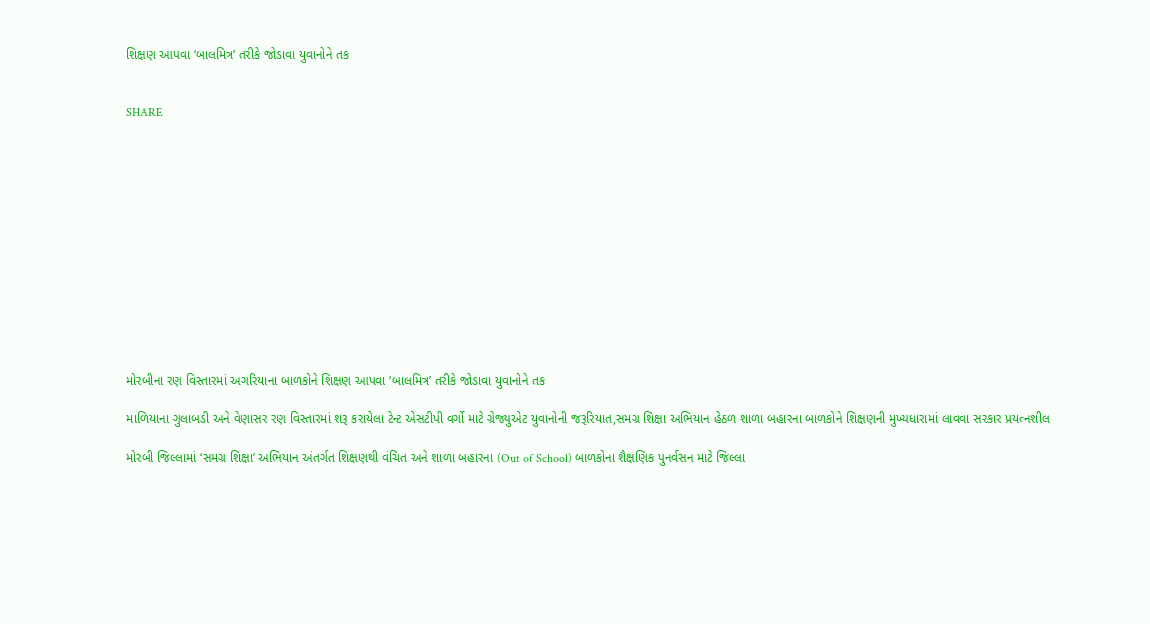શિક્ષણ આપવા ‘બાલમિત્ર’ તરીકે જોડાવા યુવાનોને તક


SHARE













મોરબીના રણ વિસ્તારમાં અગરિયાના બાળકોને શિક્ષણ આપવા ‘બાલમિત્ર’ તરીકે જોડાવા યુવાનોને તક

માળિયાના ગુલાબડી અને વેણાસર રણ વિસ્તારમાં શરૂ કરાયેલા ટેન્ટ એસટીપી વર્ગો માટે ગ્રેજ્યુએટ યુવાનોની જરૂરિયાત,સમગ્ર શિક્ષા અભિયાન હેઠળ શાળા બહારના બાળકોને શિક્ષણની મુખ્યધારામાં લાવવા સરકાર પ્રયત્નશીલ

મોરબી જિલ્લામાં ‘સમગ્ર શિક્ષા’ અભિયાન અંતર્ગત શિક્ષણથી વંચિત અને શાળા બહારના (Out of School) બાળકોના શૈક્ષણિક પુનર્વસન માટે જિલ્લા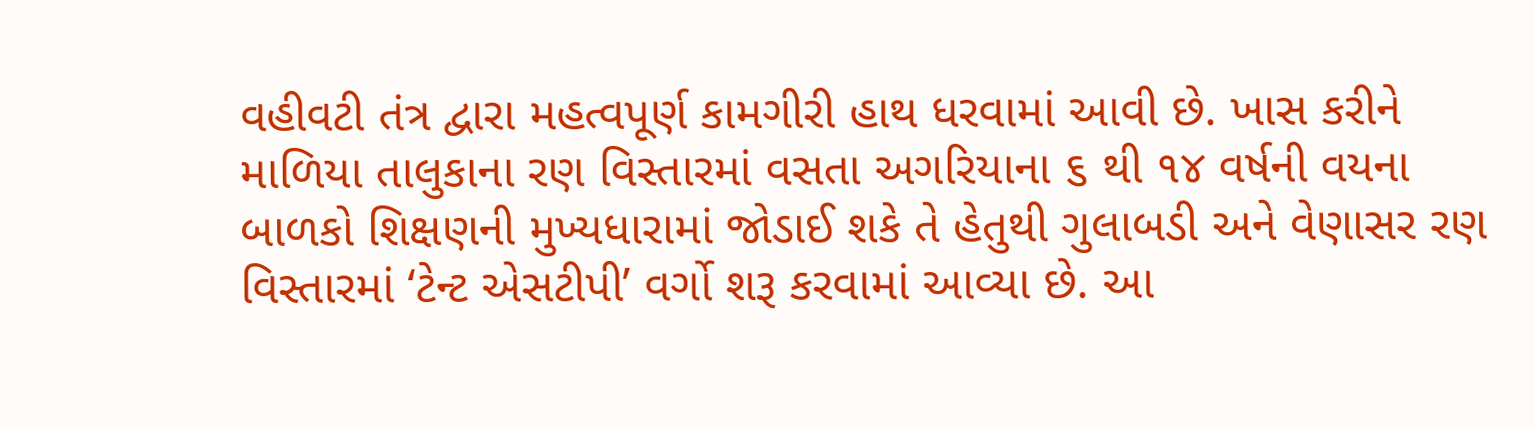વહીવટી તંત્ર દ્વારા મહત્વપૂર્ણ કામગીરી હાથ ધરવામાં આવી છે. ખાસ કરીને માળિયા તાલુકાના રણ વિસ્તારમાં વસતા અગરિયાના ૬ થી ૧૪ વર્ષની વયના બાળકો શિક્ષણની મુખ્યધારામાં જોડાઈ શકે તે હેતુથી ગુલાબડી અને વેણાસર રણ વિસ્તારમાં ‘ટેન્ટ એસટીપી’ વર્ગો શરૂ કરવામાં આવ્યા છે. આ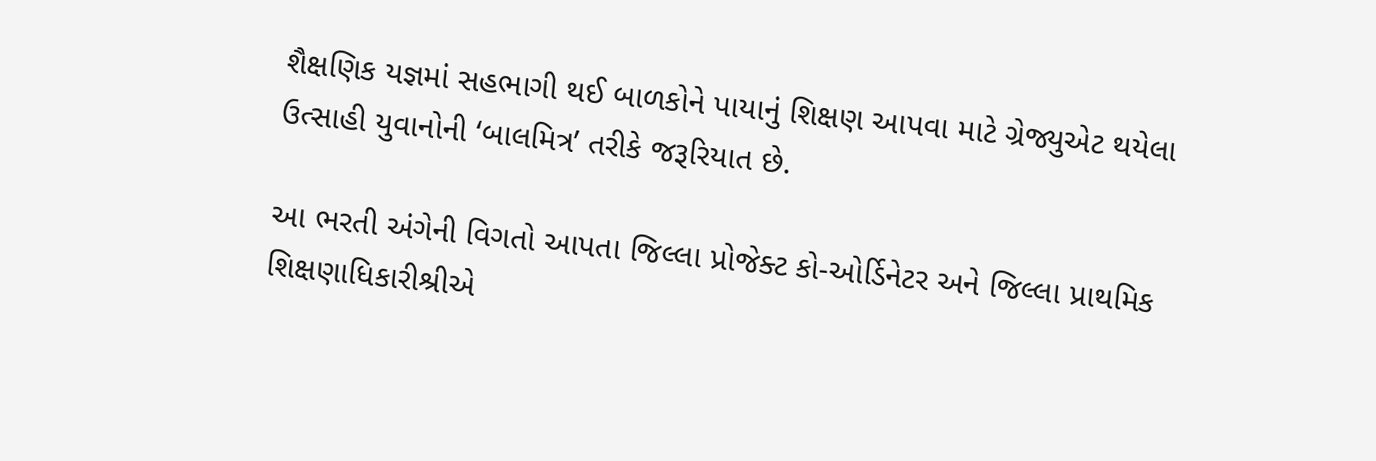શૈક્ષણિક યજ્ઞમાં સહભાગી થઈ બાળકોને પાયાનું શિક્ષણ આપવા માટે ગ્રેજ્યુએટ થયેલા ઉત્સાહી યુવાનોની ‘બાલમિત્ર’ તરીકે જરૂરિયાત છે.

આ ભરતી અંગેની વિગતો આપતા જિલ્લા પ્રોજેક્ટ કો-ઓર્ડિનેટર અને જિલ્લા પ્રાથમિક શિક્ષણાધિકારીશ્રીએ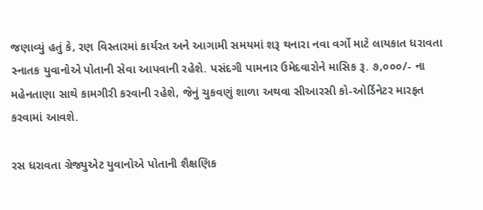જણાવ્યું હતું કે, રણ વિસ્તારમાં કાર્યરત અને આગામી સમયમાં શરૂ થનારા નવા વર્ગો માટે લાયકાત ધરાવતા સ્નાતક યુવાનોએ પોતાની સેવા આપવાની રહેશે. પસંદગી પામનાર ઉમેદવારોને માસિક રૂ. ૭,૦૦૦/- ના મહેનતાણા સાથે કામગીરી કરવાની રહેશે, જેનું ચુકવણું શાળા અથવા સીઆરસી કો-ઓર્ડિનેટર મારફત કરવામાં આવશે.

રસ ધરાવતા ગ્રેજ્યુએટ યુવાનોએ પોતાની શૈક્ષણિક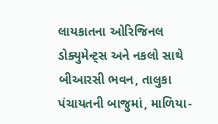લાયકાતના ઓરિજિનલ ડોક્યુમેન્ટ્સ અને નકલો સાથે બીઆરસી ભવન, તાલુકા પંચાયતની બાજુમાં, માળિયા-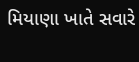મિયાણા ખાતે સવારે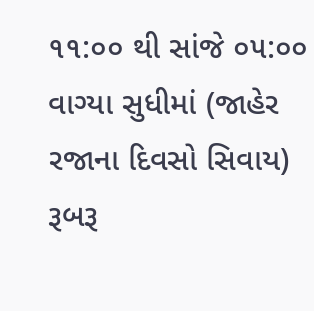૧૧:૦૦ થી સાંજે ૦૫:૦૦ વાગ્યા સુધીમાં (જાહેર રજાના દિવસો સિવાય) રૂબરૂ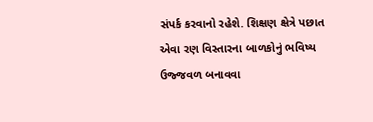સંપર્ક કરવાનો રહેશે. શિક્ષણ ક્ષેત્રે પછાત એવા રણ વિસ્તારના બાળકોનું ભવિષ્ય ઉજ્જવળ બનાવવા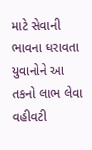માટે સેવાની ભાવના ધરાવતા યુવાનોને આ તકનો લાભ લેવા વહીવટી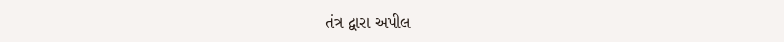તંત્ર દ્વારા અપીલ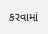કરવામાં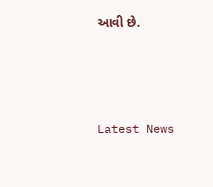આવી છે.






Latest News